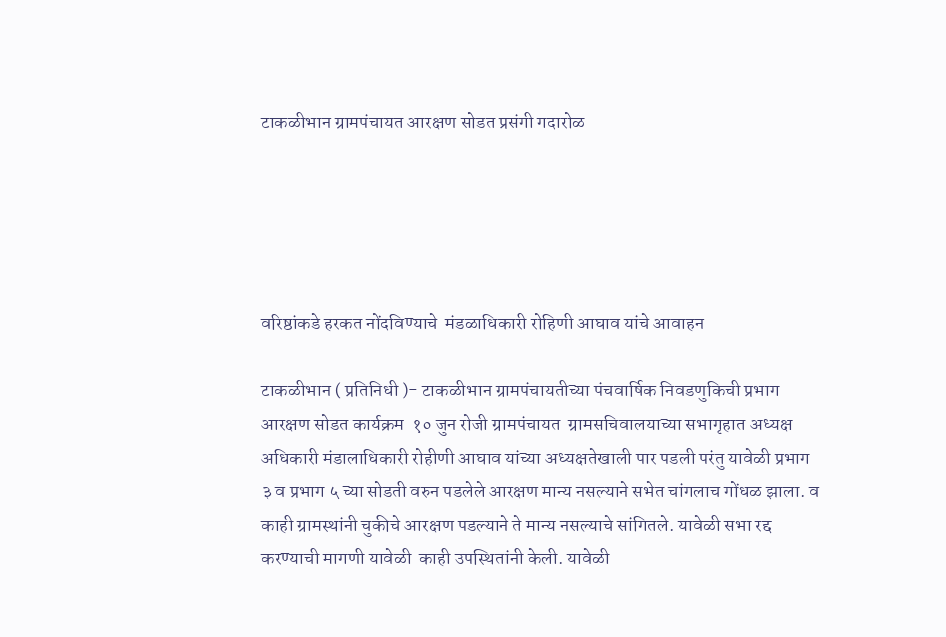टाकळीभान ग्रामपंचायत आरक्षण सोडत प्रसंगी गदारोळ





वरिष्ठांकडे हरकत नोंदविण्याचे  मंडळाधिकारी रोहिणी आघाव यांचे आवाहन

टाकळीभान ( प्रतिनिधी )- टाकळीभान ग्रामपंचायतीच्या पंचवार्षिक निवडणुकिची प्रभाग आरक्षण सोडत कार्यक्रम  १० जुन रोजी ग्रामपंचायत  ग्रामसचिवालयाच्या सभागृहात अध्यक्ष  अधिकारी मंडालाधिकारी रोहीणी आघाव यांच्या अध्यक्षतेखाली पार पडली परंतु यावेळी प्रभाग ३ व प्रभाग ५ च्या सोडती वरुन पडलेले आरक्षण मान्य नसल्याने सभेत चांगलाच गोंधळ झाला. व काही ग्रामस्थांनी चुकीचे आरक्षण पडल्याने ते मान्य नसल्याचे सांगितले. यावेळी सभा रद्द करण्याची मागणी यावेळी  काही उपस्थितांनी केली. यावेळी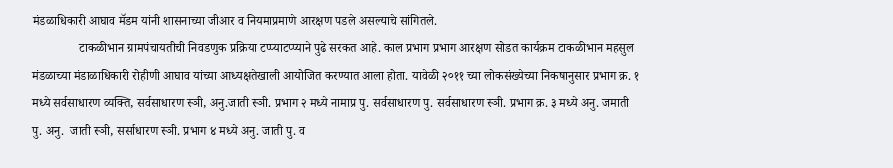मंडळाधिकारी आघाव मॅडम यांनी शासनाच्या जीआर व नियमाप्रमाणे आरक्षण पडले असल्याचे सांगितले.
               टाकळीभान ग्रामपंचायतीची निवडणुक प्रक्रिया टप्प्याटप्प्याने पुढे सरकत आहे. काल प्रभाग प्रभाग आरक्षण सोडत कार्यक्रम टाकळीभान महसुल मंडळाच्या मंडाळाधिकारी रोहीणी आघाव यांच्या आध्यक्षतेखाली आयोजित करण्यात आला होता. यावेळी २०११ च्या लोकसंख्येच्या निकषानुसार प्रभाग क्र. १ मध्ये सर्वसाधारण व्यक्ति, सर्वसाधारण स्ञी, अनु.जाती स्ञी. प्रभाग २ मध्ये नामाप्र पु. सर्वसाधारण पु. सर्वसाधारण स्ञी. प्रभाग क्र. ३ मध्ये अनु. जमाती पु. अनु.  जाती स्ञी, सर्साधारण स्ञी. प्रभाग ४ मध्ये अनु. जाती पु. व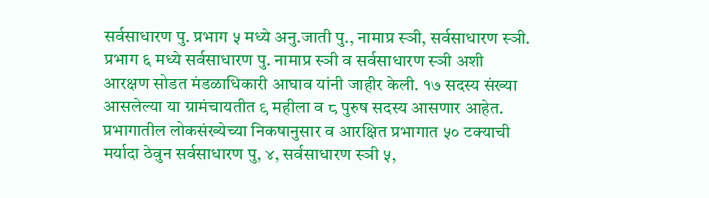सर्वसाधारण पु. प्रभाग ५ मध्ये अनु.जाती पु., नामाप्र स्ञी, सर्वसाधारण स्ञी. प्रभाग ६ मध्ये सर्वसाधारण पु. नामाप्र स्ञी व सर्वसाधारण स्ञी अशी आरक्षण सोडत मंडळाधिकारी आघाव यांनी जाहीर केली. १७ सदस्य संख्या आसलेल्या या ग्रामंचायतीत ९ महीला व ८ पुरुष सदस्य आसणार आहेत. प्रभागातील लोकसंख्येच्या निकषानुसार व आरक्षित प्रभागात ५० टक्याची मर्यादा ठेवुन सर्वसाधारण पु, ४, सर्वसाधारण स्ञी ५,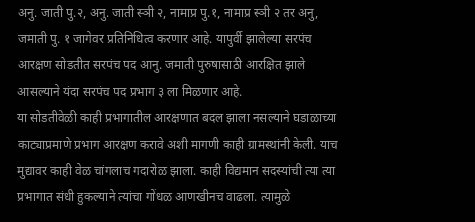अनु. जाती पु.२, अनु. जाती स्ञी २, नामाप्र पु.१, नामाप्र स्ञी २ तर अनु, जमाती पु. १ जागेवर प्रतिनिधित्व करणार आहे. यापुर्वी झालेल्या सरपंच आरक्षण सोडतीत सरपंच पद आनु. जमाती पुरुषासाठी आरक्षित झाले आसल्याने यंदा सरपंच पद प्रभाग ३ ला मिळणार आहे.
या सोडतीवेळी काही प्रभागातील आरक्षणात बदल झाला नसल्याने घडाळाच्या काट्याप्रमाणे प्रभाग आरक्षण करावे अशी मागणी काही ग्रामस्थांनी केली. याच मुद्यावर काही वेळ चांगलाच गदारोळ झाला. काही विद्यमान सदस्यांची त्या त्या प्रभागात संधी हुकल्याने त्यांचा गोंधळ आणखीनच वाढला. त्यामुळे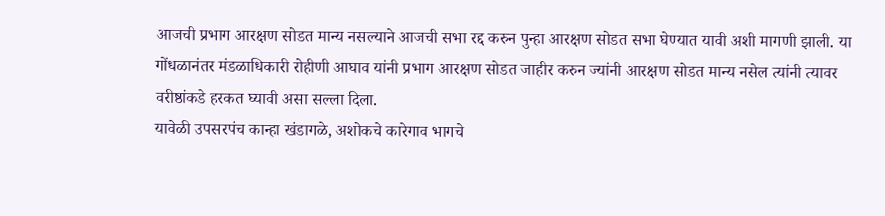आजची प्रभाग आरक्षण सोडत मान्य नसल्याने आजची सभा रद्द करुन पुन्हा आरक्षण सोडत सभा घेण्यात यावी अशी मागणी झाली. या गोंधळानंतर मंडळाधिकारी रोहीणी आघाव यांनी प्रभाग आरक्षण सोडत जाहीर करुन ज्यांनी आरक्षण सोडत मान्य नसेल त्यांनी त्यावर वरीष्ठांकडे हरकत घ्यावी असा सल्ला दिला.
यावेळी उपसरपंच कान्हा खंडागळे, अशोकचे कारेगाव भागचे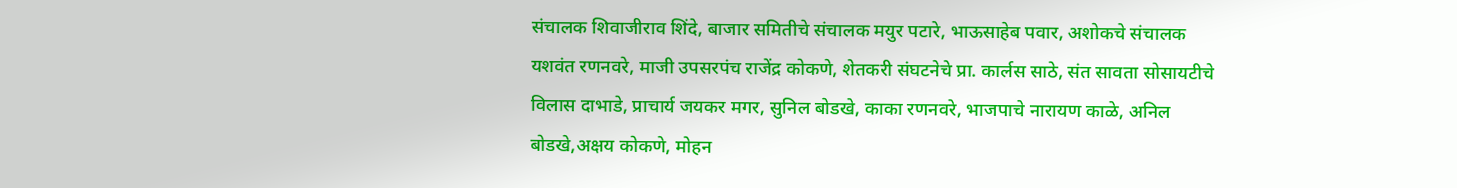संचालक शिवाजीराव शिंदे, बाजार समितीचे संचालक मयुर पटारे, भाऊसाहेब पवार, अशोकचे संचालक यशवंत रणनवरे, माजी उपसरपंच राजेंद्र कोकणे, शेतकरी संघटनेचे प्रा. कार्लस साठे, संत सावता सोसायटीचे विलास दाभाडे, प्राचार्य जयकर मगर, सुनिल बोडखे, काका रणनवरे, भाजपाचे नारायण काळे, अनिल बोडखे,अक्षय कोकणे, मोहन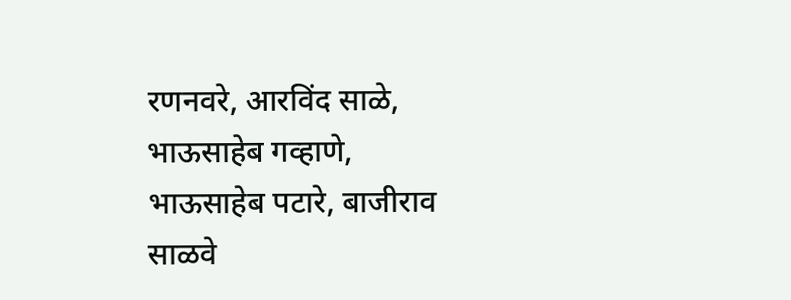रणनवरे, आरविंद साळे, भाऊसाहेब गव्हाणे, भाऊसाहेब पटारे, बाजीराव साळवे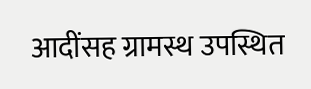आदींसह ग्रामस्थ उपस्थित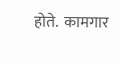होते.  कामगार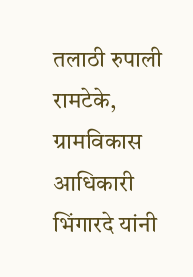तलाठी रुपाली रामटेके, ग्रामविकास आधिकारी भिंगारदे यांनी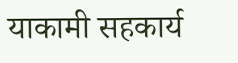याकामी सहकार्य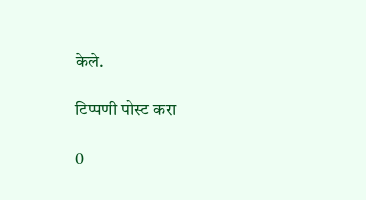केले.

टिप्पणी पोस्ट करा

0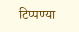टिप्पण्या